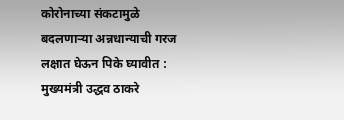कोरोनाच्या संकटामुळे बदलणाऱ्या अन्नधान्याची गरज लक्षात घेऊन पिके घ्यावीत : मुख्यमंत्री उद्धव ठाकरे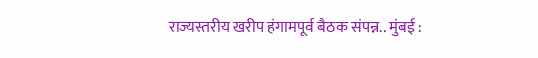राज्यस्तरीय खरीप हंगामपूर्व बैठक संपन्न.. मुंबई :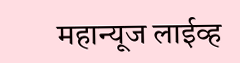महान्यूज लाईव्ह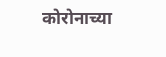कोरोनाच्या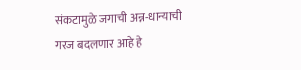संकटामुळे जगाची अन्न-धान्याची गरज बदलणार आहे हे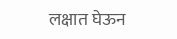लक्षात घेऊन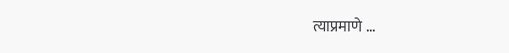त्याप्रमाणे ...